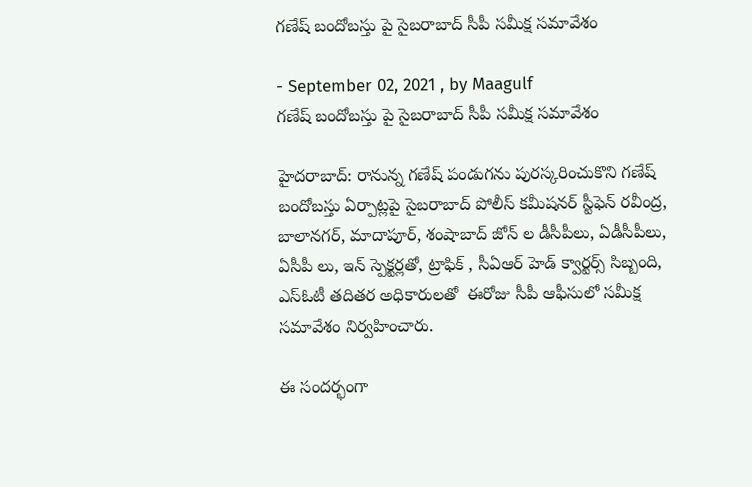గణేష్ బందోబస్తు పై సైబరాబాద్ సీపీ సమీక్ష సమావేశం

- September 02, 2021 , by Maagulf
గణేష్ బందోబస్తు పై సైబరాబాద్ సీపీ సమీక్ష సమావేశం

హైదరాబాద్: రానున్న గణేష్ పండుగను పురస్కరించుకొని గణేష్ బందోబస్తు ఏర్పాట్లపై సైబరాబాద్ పోలీస్ కమీషనర్ స్టీఫెన్ రవీంద్ర, బాలానగర్, మాదాపూర్, శంషాబాద్ జోన్ ల డీసీపీలు, ఏడీసీపీలు, ఏసీపీ లు, ఇన్ స్పెక్టర్లతో, ట్రాఫిక్ , సీఏఆర్ హెడ్ క్వార్టర్స్ సిబ్బంది, ఎస్ఓటీ తదితర అధికారులతో  ఈరోజు సీపీ ఆఫీసులో సమీక్ష సమావేశం నిర్వహించారు.

ఈ సందర్భంగా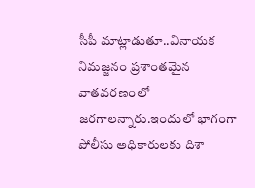సీపీ మాట్లాడుతూ..వినాయక నిమజ్జనం ప్రశాంతమైన వాతవరణంలో జరగాలన్నారు.ఇందులో భాగంగా పోలీసు అధికారులకు దిశా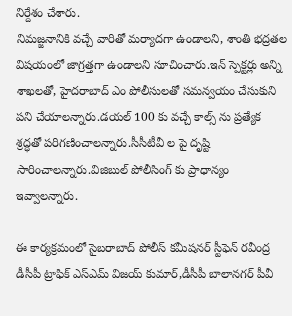నిర్దేశం చేశారు.
నిమజ్జనానికి వచ్చే వారితో మర్యాదగా ఉండాలని, శాంతి భద్రతల విషయంలో జాగ్రత్తగా ఉండాలని సూచించారు.ఇన్ స్పెక్టర్లు అన్ని శాఖలతో, హైదరాబాద్ ఎం పోలీసులతో సమన్వయం చేసుకుని పని చేయాలన్నారు.డయల్ 100 కు వచ్చే కాల్స్ ను ప్రత్యేక శ్రద్ధతో పరిగణించాలన్నారు.సీసీటీవీ ల పై దృష్టి సారించాలన్నారు.విజిబుల్ పోలీసింగ్ కు ప్రాధాన్యం ఇవ్వాలన్నారు.

ఈ కార్యక్రమంలో సైబరాబాద్ పోలీస్ కమీషనర్ స్టీఫెన్ రవీంద్ర డీసీపీ ట్రాఫిక్ ఎస్ఎమ్ విజయ్ కుమార్,డీసీపీ బాలానగర్ పీవీ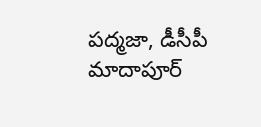పద్మజా, డీసీపీ మాదాపూర్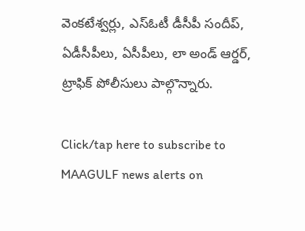వెంకటేశ్వర్లు, ఎస్ఓటీ డీసీపీ సందీప్, ఏడీసీపీలు, ఏసీపీలు, లా అండ్ ఆర్డర్, ట్రాఫిక్ పోలీసులు పాల్గొన్నారు.

Click/tap here to subscribe to MAAGULF news alerts on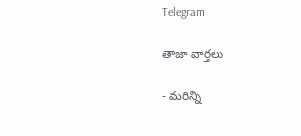Telegram

తాజా వార్తలు

- మరిన్ని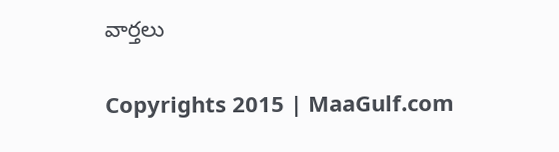వార్తలు

Copyrights 2015 | MaaGulf.com